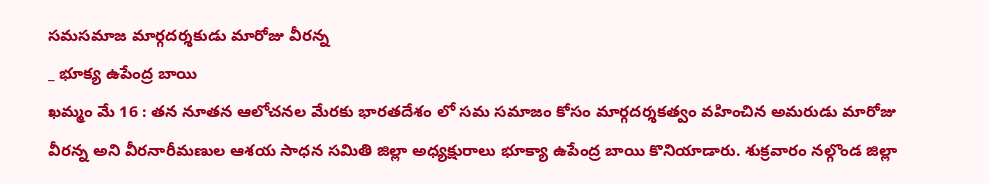సమసమాజ మార్గదర్శకుడు మారోజు వీరన్న
_ భూక్య ఉపేంద్ర బాయి
ఖమ్మం మే 16 : తన నూతన ఆలోచనల మేరకు భారతదేశం లో సమ సమాజం కోసం మార్గదర్శకత్వం వహించిన అమరుడు మారోజు వీరన్న అని వీరనారీమణుల ఆశయ సాధన సమితి జిల్లా అధ్యక్షురాలు భూక్యా ఉపేంద్ర బాయి కొనియాడారు. శుక్రవారం నల్గొండ జిల్లా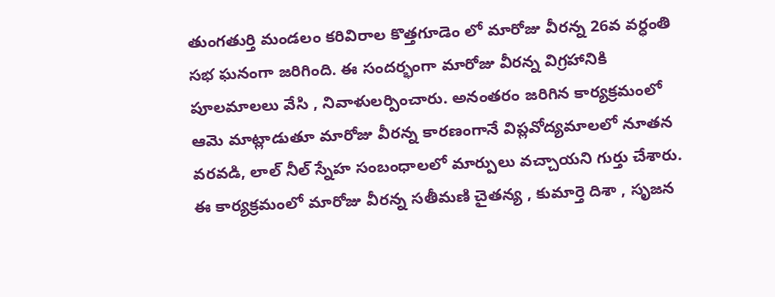తుంగతుర్తి మండలం కరివిరాల కొత్తగూడెం లో మారోజు వీరన్న 26వ వర్ధంతి సభ ఘనంగా జరిగింది. ఈ సందర్భంగా మారోజు వీరన్న విగ్రహానికి పూలమాలలు వేసి , నివాళులర్పించారు. అనంతరం జరిగిన కార్యక్రమంలో ఆమె మాట్లాడుతూ మారోజు వీరన్న కారణంగానే విప్లవోద్యమాలలో నూతన వరవడి, లాల్ నీల్ స్నేహ సంబంధాలలో మార్పులు వచ్చాయని గుర్తు చేశారు. ఈ కార్యక్రమంలో మారోజు వీరన్న సతీమణి చైతన్య , కుమార్తె దిశా , సృజన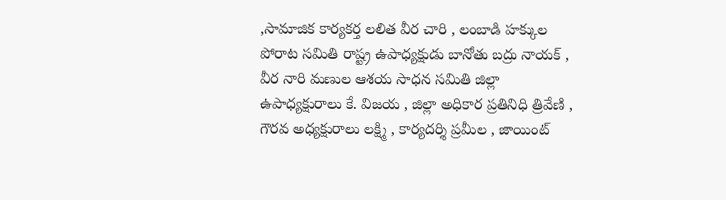,సామాజిక కార్యకర్త లలిత వీర చారి , లంబాడి హక్కుల పోరాట సమితి రాష్ట్ర ఉపాధ్యక్షుడు బానోతు బద్రు నాయక్ , వీర నారి మణుల ఆశయ సాధన సమితి జిల్లా ఉపాధ్యక్షురాలు కే. విజయ , జిల్లా అధికార ప్రతినిధి త్రివేణి , గౌరవ అధ్యక్షురాలు లక్ష్మి , కార్యదర్శి ప్రమీల , జాయింట్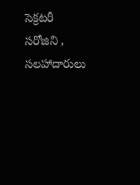సెక్రటరీ సరోజిని , సలహాదారులు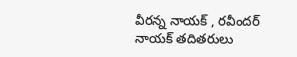వీరన్న నాయక్ , రవీందర్ నాయక్ తదితరులు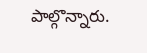పాల్గొన్నారు.